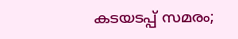കടയടപ്പ് സമരം;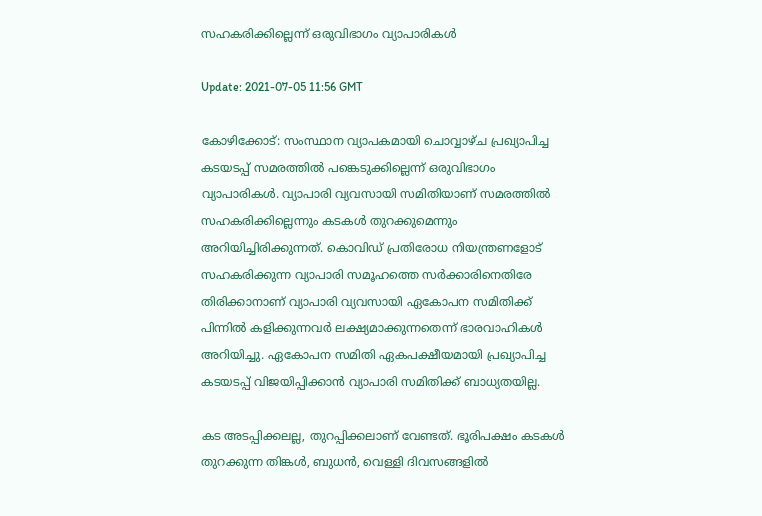സഹകരിക്കില്ലെന്ന് ഒരുവിഭാഗം വ്യാപാരികള്‍

Update: 2021-07-05 11:56 GMT

കോഴിക്കോട്: സംസ്ഥാന വ്യാപകമായി ചൊവ്വാഴ്ച പ്രഖ്യാപിച്ച കടയടപ്പ് സമരത്തില്‍ പങ്കെടുക്കില്ലെന്ന് ഒരുവിഭാഗം വ്യാപാരികള്‍. വ്യാപാരി വ്യവസായി സമിതിയാണ് സമരത്തില്‍ സഹകരിക്കില്ലെന്നും കടകള്‍ തുറക്കുമെന്നും അറിയിച്ചിരിക്കുന്നത്. കൊവിഡ് പ്രതിരോധ നിയന്ത്രണളോട് സഹകരിക്കുന്ന വ്യാപാരി സമൂഹത്തെ സര്‍ക്കാരിനെതിരേ തിരിക്കാനാണ് വ്യാപാരി വ്യവസായി ഏകോപന സമിതിക്ക് പിന്നില്‍ കളിക്കുന്നവര്‍ ലക്ഷ്യമാക്കുന്നതെന്ന് ഭാരവാഹികള്‍ അറിയിച്ചു. ഏകോപന സമിതി ഏകപക്ഷീയമായി പ്രഖ്യാപിച്ച കടയടപ്പ് വിജയിപ്പിക്കാന്‍ വ്യാപാരി സമിതിക്ക് ബാധ്യതയില്ല.

കട അടപ്പിക്കലല്ല, തുറപ്പിക്കലാണ് വേണ്ടത്. ഭൂരിപക്ഷം കടകള്‍ തുറക്കുന്ന തിങ്കള്‍, ബുധന്‍, വെള്ളി ദിവസങ്ങളില്‍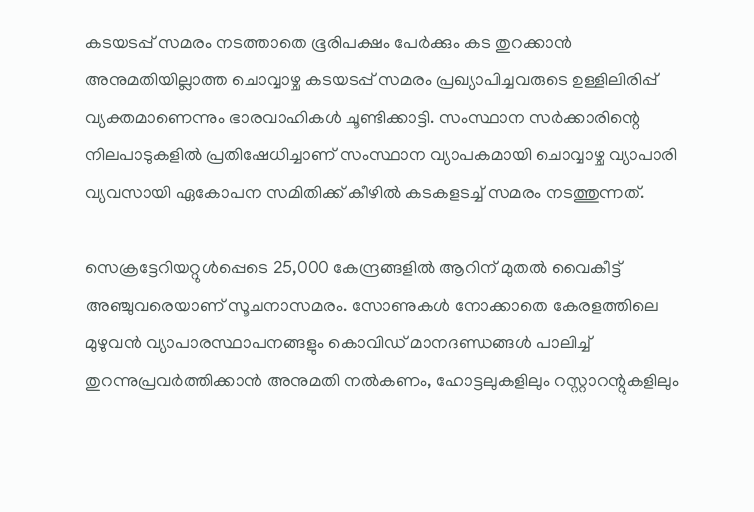കടയടപ്പ് സമരം നടത്താതെ ഭൂരിപക്ഷം പേര്‍ക്കും കട തുറക്കാന്‍ അനുമതിയില്ലാത്ത ചൊവ്വാഴ്ച കടയടപ്പ് സമരം പ്രഖ്യാപിച്ചവരുടെ ഉള്ളിലിരിപ്പ് വ്യക്തമാണെന്നും ഭാരവാഹികള്‍ ചൂണ്ടിക്കാട്ടി. സംസ്ഥാന സര്‍ക്കാരിന്റെ നിലപാടുകളില്‍ പ്രതിഷേധിച്ചാണ് സംസ്ഥാന വ്യാപകമായി ചൊവ്വാഴ്ച വ്യാപാരി വ്യവസായി ഏകോപന സമിതിക്ക് കീഴില്‍ കടകളടച്ച് സമരം നടത്തുന്നത്.

സെക്രട്ടേറിയറ്റുള്‍പ്പെടെ 25,000 കേന്ദ്രങ്ങളില്‍ ആറിന് മുതല്‍ വൈകീട്ട് അഞ്ചുവരെയാണ് സൂചനാസമരം. സോണുകള്‍ നോക്കാതെ കേരളത്തിലെ മുഴുവന്‍ വ്യാപാരസ്ഥാപനങ്ങളും കൊവിഡ് മാനദണ്ഡങ്ങള്‍ പാലിച്ച് തുറന്നുപ്രവര്‍ത്തിക്കാന്‍ അനുമതി നല്‍കണം, ഹോട്ടലുകളിലും റസ്റ്റാറന്റുകളിലും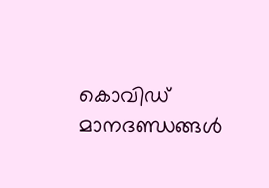കൊവിഡ് മാനദണ്ഡങ്ങള്‍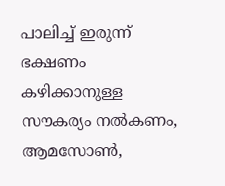പാലിച്ച് ഇരുന്ന് ഭക്ഷണം കഴിക്കാനുള്ള സൗകര്യം നല്‍കണം, ആമസോണ്‍,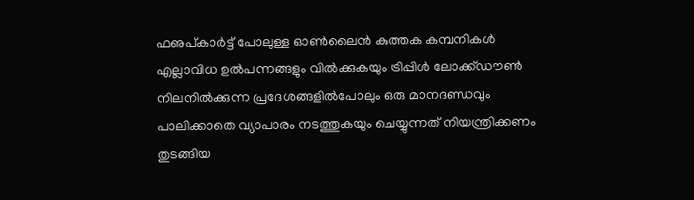ഫഌപ്കാര്‍ട്ട് പോലുള്ള ഓണ്‍ലൈന്‍ കുത്തക കമ്പനികള്‍ എല്ലാവിധ ഉല്‍പന്നങ്ങളും വില്‍ക്കുകയും ട്രിപ്പിള്‍ ലോക്ക്ഡൗണ്‍ നിലനില്‍ക്കുന്ന പ്രദേശങ്ങളില്‍പോലും ഒരു മാനദണ്ഡവും പാലിക്കാതെ വ്യാപാരം നടത്തുകയും ചെയ്യുന്നത് നിയന്ത്രിക്കണം തുടങ്ങിയ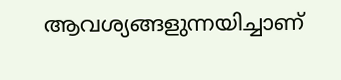ആവശ്യങ്ങളുന്നയിച്ചാണ്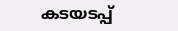കടയടപ്പ്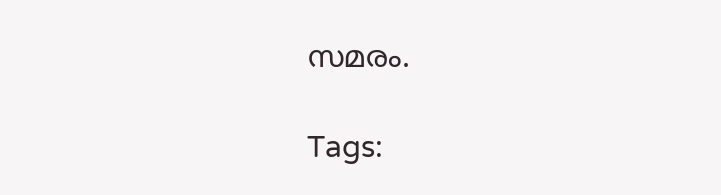സമരം.

Tags: